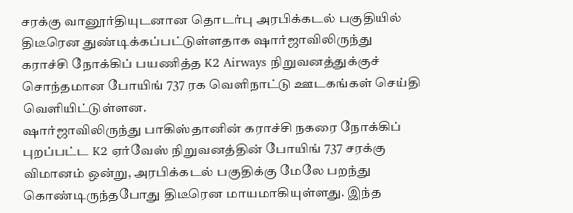சரக்கு வானூர்தியுடனான தொடர்பு அரபிக்கடல் பகுதியில் திடீரென துண்டிக்கப்பட்டுள்ளதாக ஷார்ஜாவிலிருந்து கராச்சி நோக்கிப் பயணித்த K2 Airways நிறுவனத்துக்குச் சொந்தமான போயிங் 737 ரக வெளிநாட்டு ஊடகங்கள் செய்தி வெளியிட்டுள்ளன.
ஷார்ஜாவிலிருந்து பாகிஸ்தானின் கராச்சி நகரை நோக்கிப் புறப்பட்ட K2 ஏர்வேஸ் நிறுவனத்தின் போயிங் 737 சரக்கு விமானம் ஒன்று, அரபிக்கடல் பகுதிக்கு மேலே பறந்து கொண்டிருந்தபோது திடீரென மாயமாகியுள்ளது. இந்த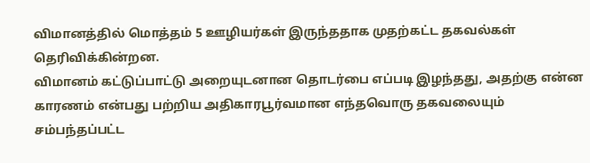விமானத்தில் மொத்தம் 5 ஊழியர்கள் இருந்ததாக முதற்கட்ட தகவல்கள் தெரிவிக்கின்றன.
விமானம் கட்டுப்பாட்டு அறையுடனான தொடர்பை எப்படி இழந்தது, அதற்கு என்ன காரணம் என்பது பற்றிய அதிகாரபூர்வமான எந்தவொரு தகவலையும் சம்பந்தப்பட்ட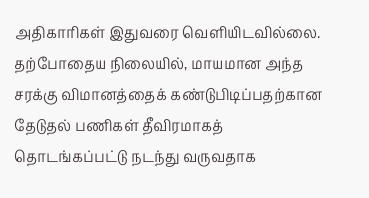அதிகாரிகள் இதுவரை வெளியிடவில்லை. தற்போதைய நிலையில், மாயமான அந்த சரக்கு விமானத்தைக் கண்டுபிடிப்பதற்கான தேடுதல் பணிகள் தீவிரமாகத் தொடங்கப்பட்டு நடந்து வருவதாக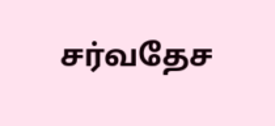சர்வதேச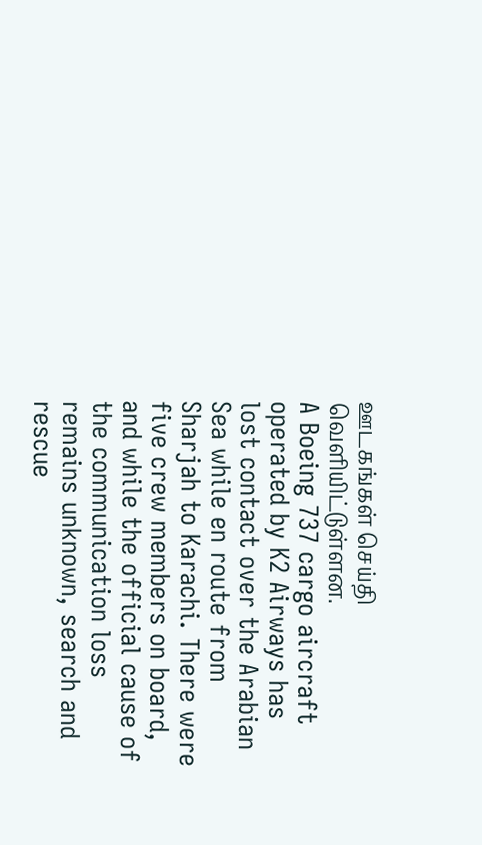ஊடகங்கள் செய்தி வெளியிட்டுள்ளன.
A Boeing 737 cargo aircraft operated by K2 Airways has lost contact over the Arabian Sea while en route from Sharjah to Karachi. There were five crew members on board, and while the official cause of the communication loss remains unknown, search and rescue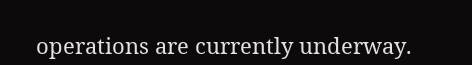operations are currently underway.